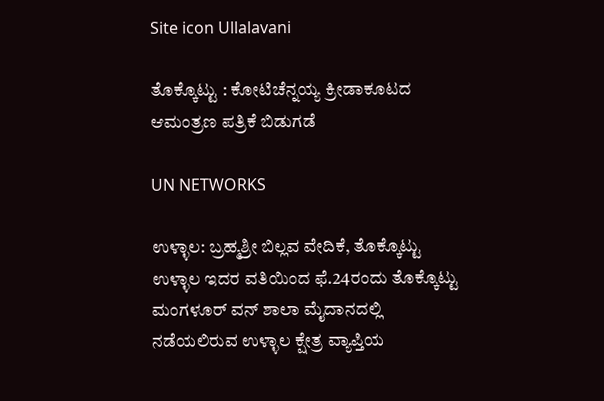Site icon Ullalavani

ತೊಕ್ಕೊಟ್ಟು : ಕೋಟಿಚೆನ್ನಯ್ಯ ಕ್ರೀಡಾಕೂಟದ ಆಮಂತ್ರಣ ಪತ್ರಿಕೆ ಬಿಡುಗಡೆ

UN NETWORKS

ಉಳ್ಳಾಲ: ಬ್ರಹ್ಮಶ್ರೀ ಬಿಲ್ಲವ ವೇದಿಕೆ, ತೊಕ್ಕೊಟ್ಟು ಉಳ್ಳಾಲ ಇದರ ವತಿಯಿಂದ ಫೆ.24ರಂದು ತೊಕ್ಕೊಟ್ಟು ಮಂಗಳೂರ್ ವನ್ ಶಾಲಾ ಮೈದಾನದಲ್ಲಿ ನಡೆಯಲಿರುವ ಉಳ್ಳಾಲ ಕ್ಷೇತ್ರ ವ್ಯಾಪ್ತಿಯ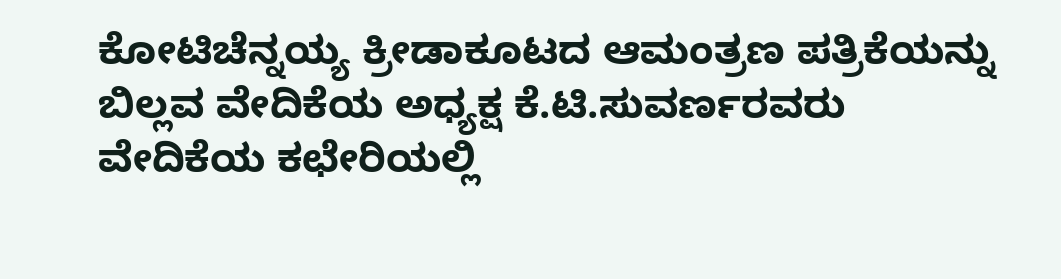ಕೋಟಿಚೆನ್ನಯ್ಯ ಕ್ರೀಡಾಕೂಟದ ಆಮಂತ್ರಣ ಪತ್ರಿಕೆಯನ್ನು ಬಿಲ್ಲವ ವೇದಿಕೆಯ ಅಧ್ಯಕ್ಷ ಕೆ.ಟಿ.ಸುವರ್ಣರವರು ವೇದಿಕೆಯ ಕಛೇರಿಯಲ್ಲಿ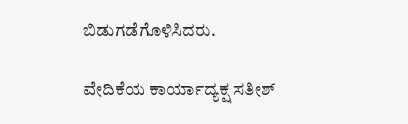ಬಿಡುಗಡೆಗೊಳಿಸಿದರು.

ವೇದಿಕೆಯ ಕಾರ್ಯಾದ್ಯಕ್ಷ ಸತೀಶ್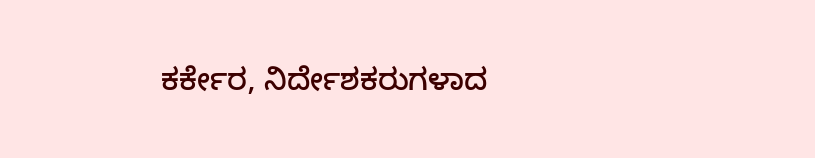ಕರ್ಕೇರ, ನಿರ್ದೇಶಕರುಗಳಾದ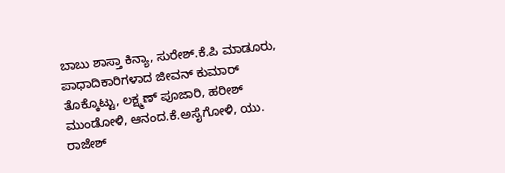ಬಾಬು ಶಾಸ್ತಾ ಕಿನ್ಯಾ, ಸುರೇಶ್.ಕೆ.ಪಿ ಮಾಡೂರು, ಪಾಧಾದಿಕಾರಿಗಳಾದ ಜೀವನ್ ಕುಮಾರ್ ತೊಕ್ಕೊಟ್ಟು, ಲಕ್ಷ್ಮಣ್ ಪೂಜಾರಿ, ಹರೀಶ್ ಮುಂಡೋಳಿ, ಆನಂದ.ಕೆ.ಅಸೈಗೋಳಿ, ಯು. ರಾಜೇಶ್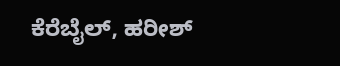ಕೆರೆಬೈಲ್, ಹರೀಶ್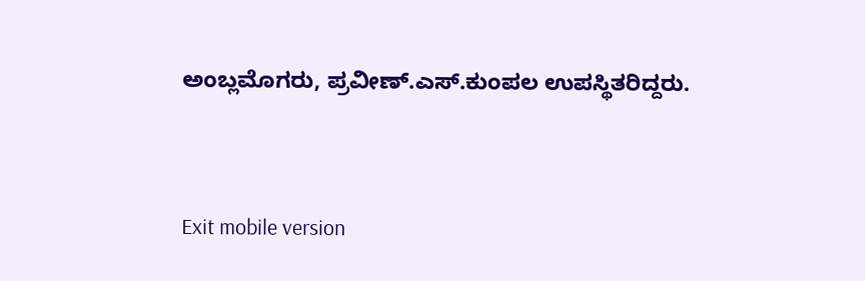ಅಂಬ್ಲಮೊಗರು, ಪ್ರವೀಣ್.ಎಸ್.ಕುಂಪಲ ಉಪಸ್ಥಿತರಿದ್ದರು.



Exit mobile version